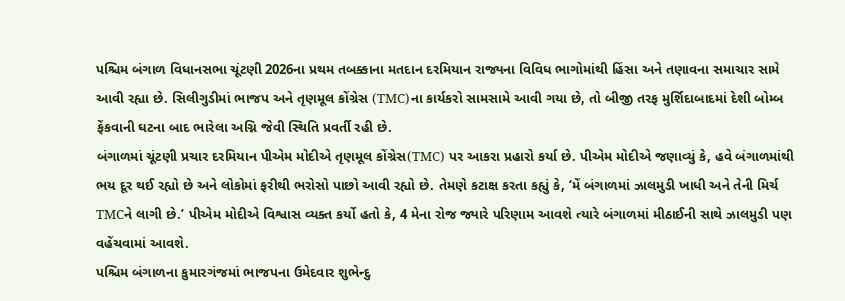પશ્ચિમ બંગાળ વિધાનસભા ચૂંટણી 2026ના પ્રથમ તબક્કાના મતદાન દરમિયાન રાજ્યના વિવિધ ભાગોમાંથી હિંસા અને તણાવના સમાચાર સામે આવી રહ્યા છે. સિલીગુડીમાં ભાજપ અને તૃણમૂલ કોંગ્રેસ (TMC)ના કાર્યકરો સામસામે આવી ગયા છે, તો બીજી તરફ મુર્શિદાબાદમાં દેશી બોમ્બ ફેંકવાની ઘટના બાદ ભારેલા અગ્નિ જેવી સ્થિતિ પ્રવર્તી રહી છે.
બંગાળમાં ચૂંટણી પ્રચાર દરમિયાન પીએમ મોદીએ તૃણમૂલ કોંગ્રેસ(TMC) પર આકરા પ્રહારો કર્યા છે. પીએમ મોદીએ જણાવ્યું કે, હવે બંગાળમાંથી ભય દૂર થઈ રહ્યો છે અને લોકોમાં ફરીથી ભરોસો પાછો આવી રહ્યો છે. તેમણે કટાક્ષ કરતા કહ્યું કે, ‘મેં બંગાળમાં ઝાલમુડી ખાધી અને તેની મિર્ચ TMCને લાગી છે.’ પીએમ મોદીએ વિશ્વાસ વ્યક્ત કર્યો હતો કે, 4 મેના રોજ જ્યારે પરિણામ આવશે ત્યારે બંગાળમાં મીઠાઈની સાથે ઝાલમુડી પણ વહેંચવામાં આવશે.
પશ્ચિમ બંગાળના કુમારગંજમાં ભાજપના ઉમેદવાર શુભેન્દુ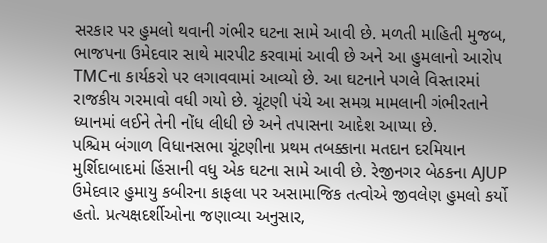સરકાર પર હુમલો થવાની ગંભીર ઘટના સામે આવી છે. મળતી માહિતી મુજબ, ભાજપના ઉમેદવાર સાથે મારપીટ કરવામાં આવી છે અને આ હુમલાનો આરોપ TMCના કાર્યકરો પર લગાવવામાં આવ્યો છે. આ ઘટનાને પગલે વિસ્તારમાં રાજકીય ગરમાવો વધી ગયો છે. ચૂંટણી પંચે આ સમગ્ર મામલાની ગંભીરતાને ધ્યાનમાં લઈને તેની નોંધ લીધી છે અને તપાસના આદેશ આપ્યા છે.
પશ્ચિમ બંગાળ વિધાનસભા ચૂંટણીના પ્રથમ તબક્કાના મતદાન દરમિયાન મુર્શિદાબાદમાં હિંસાની વધુ એક ઘટના સામે આવી છે. રેજીનગર બેઠકના AJUP ઉમેદવાર હુમાયુ કબીરના કાફલા પર અસામાજિક તત્વોએ જીવલેણ હુમલો કર્યો હતો. પ્રત્યક્ષદર્શીઓના જણાવ્યા અનુસાર,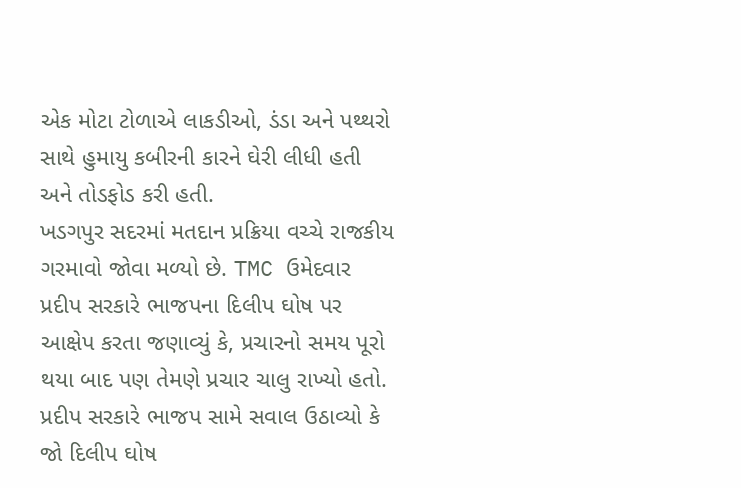એક મોટા ટોળાએ લાકડીઓ, ડંડા અને પથ્થરો સાથે હુમાયુ કબીરની કારને ઘેરી લીધી હતી અને તોડફોડ કરી હતી.
ખડગપુર સદરમાં મતદાન પ્રક્રિયા વચ્ચે રાજકીય ગરમાવો જોવા મળ્યો છે. TMC ઉમેદવાર પ્રદીપ સરકારે ભાજપના દિલીપ ઘોષ પર આક્ષેપ કરતા જણાવ્યું કે, પ્રચારનો સમય પૂરો થયા બાદ પણ તેમણે પ્રચાર ચાલુ રાખ્યો હતો. પ્રદીપ સરકારે ભાજપ સામે સવાલ ઉઠાવ્યો કે જો દિલીપ ઘોષ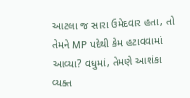આટલા જ સારા ઉમેદવાર હતા, તો તેમને MP પદેથી કેમ હટાવવામાં આવ્યા? વધુમાં, તેમણે આશંકા વ્યક્ત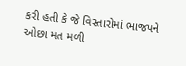કરી હતી કે જે વિસ્તારોમાં ભાજપને ઓછા મત મળી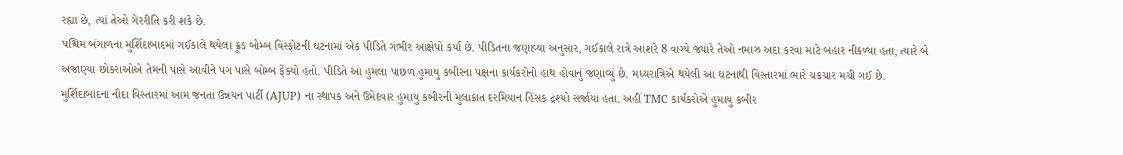રહ્યા છે, ત્યાં તેઓ ગેરરીતિ કરી શકે છે.
પશ્ચિમ બંગાળના મુર્શિદાબાદમાં ગઈકાલે થયેલા ક્રૂડ બોમ્બ વિસ્ફોટની ઘટનામાં એક પીડિતે ગંભીર આક્ષેપો કર્યા છે. પીડિતના જણાવ્યા અનુસાર, ગઈકાલે રાત્રે આશરે 8 વાગ્યે જ્યારે તેઓ નમાઝ અદા કરવા માટે બહાર નીકળ્યા હતા, ત્યારે બે અજાણ્યા છોકરાઓએ તેમની પાસે આવીને પગ પાસે બોમ્બ ફેંક્યો હતો. પીડિતે આ હુમલા પાછળ હુમાયુ કબીરના પક્ષના કાર્યકરોનો હાથ હોવાનું જણાવ્યું છે. મધ્યરાત્રિએ થયેલી આ ઘટનાથી વિસ્તારમાં ભારે ચકચાર મચી ગઈ છે.
મુર્શિદાબાદના નૌદા વિસ્તારમાં આમ જનતા ઉન્નયન પાર્ટી (AJUP) ના સ્થાપક અને ઉમેદવાર હુમાયુ કબીરની મુલાકાત દરમિયાન હિંસક દ્રશ્યો સર્જાયા હતા. અહીં TMC કાર્યકરોએ હુમાયુ કબીર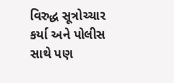વિરુદ્ધ સૂત્રોચ્ચાર કર્યા અને પોલીસ સાથે પણ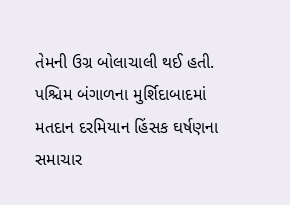તેમની ઉગ્ર બોલાચાલી થઈ હતી.
પશ્ચિમ બંગાળના મુર્શિદાબાદમાં મતદાન દરમિયાન હિંસક ઘર્ષણના સમાચાર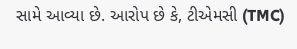સામે આવ્યા છે. આરોપ છે કે, ટીએમસી (TMC)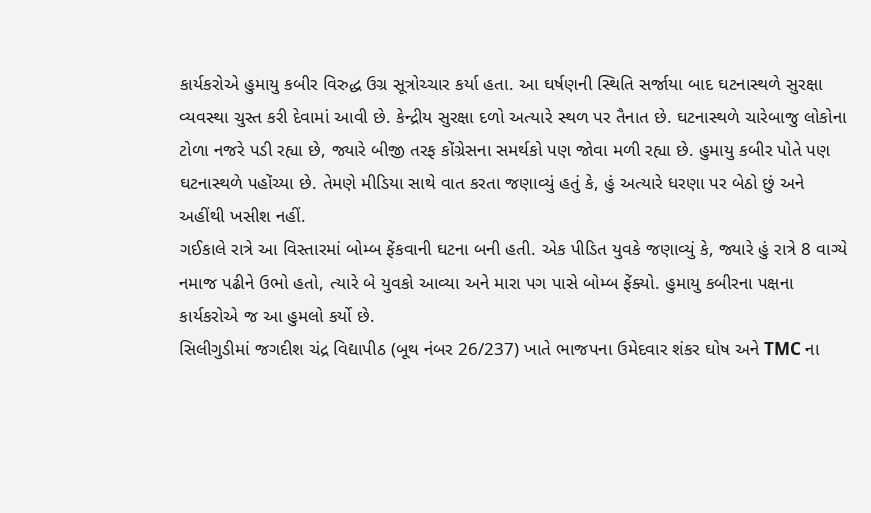કાર્યકરોએ હુમાયુ કબીર વિરુદ્ધ ઉગ્ર સૂત્રોચ્ચાર કર્યા હતા. આ ઘર્ષણની સ્થિતિ સર્જાયા બાદ ઘટનાસ્થળે સુરક્ષા વ્યવસ્થા ચુસ્ત કરી દેવામાં આવી છે. કેન્દ્રીય સુરક્ષા દળો અત્યારે સ્થળ પર તૈનાત છે. ઘટનાસ્થળે ચારેબાજુ લોકોના ટોળા નજરે પડી રહ્યા છે, જ્યારે બીજી તરફ કોંગ્રેસના સમર્થકો પણ જોવા મળી રહ્યા છે. હુમાયુ કબીર પોતે પણ ઘટનાસ્થળે પહોંચ્યા છે. તેમણે મીડિયા સાથે વાત કરતા જણાવ્યું હતું કે, હું અત્યારે ધરણા પર બેઠો છું અને અહીંથી ખસીશ નહીં.
ગઈકાલે રાત્રે આ વિસ્તારમાં બોમ્બ ફેંકવાની ઘટના બની હતી. એક પીડિત યુવકે જણાવ્યું કે, જ્યારે હું રાત્રે 8 વાગ્યે નમાજ પઢીને ઉભો હતો, ત્યારે બે યુવકો આવ્યા અને મારા પગ પાસે બોમ્બ ફેંક્યો. હુમાયુ કબીરના પક્ષના કાર્યકરોએ જ આ હુમલો કર્યો છે.
સિલીગુડીમાં જગદીશ ચંદ્ર વિદ્યાપીઠ (બૂથ નંબર 26/237) ખાતે ભાજપના ઉમેદવાર શંકર ઘોષ અને TMC ના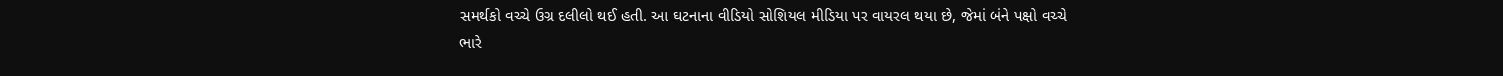સમર્થકો વચ્ચે ઉગ્ર દલીલો થઈ હતી. આ ઘટનાના વીડિયો સોશિયલ મીડિયા પર વાયરલ થયા છે, જેમાં બંને પક્ષો વચ્ચે ભારે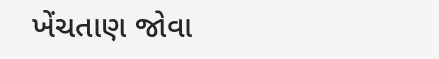ખેંચતાણ જોવા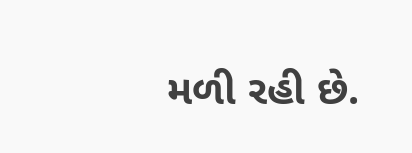મળી રહી છે.